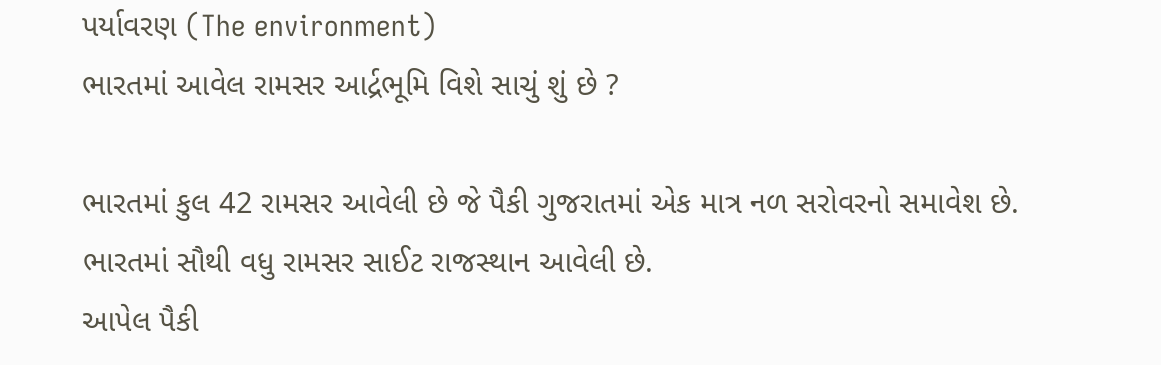પર્યાવરણ (The environment)
ભારતમાં આવેલ રામસર આર્દ્રભૂમિ વિશે સાચું શું છે ?

ભારતમાં કુલ 42 રામસર આવેલી છે જે પૈકી ગુજરાતમાં એક માત્ર નળ સરોવરનો સમાવેશ છે.
ભારતમાં સૌથી વધુ રામસર સાઈટ રાજસ્થાન આવેલી છે.
આપેલ પૈકી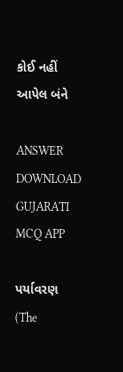કોઈ નહીં
આપેલ બંને

ANSWER DOWNLOAD GUJARATI MCQ APP

પર્યાવરણ (The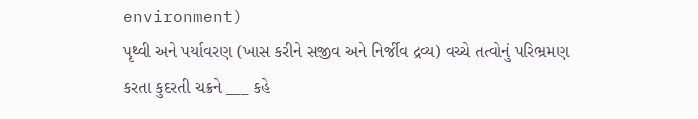environment)
પૃથ્વી અને પર્યાવરણ (ખાસ કરીને સજીવ અને નિર્જીવ દ્રવ્ય) વચ્ચે તત્વોનું પરિભ્રમણ કરતા કુદરતી ચક્રને ___ કહે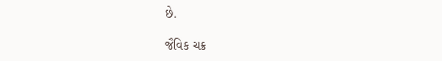છે.

જૈવિક ચક્ર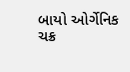બાયો ઓર્ગેનિક ચક્ર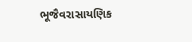ભૂજૈવરાસાયણિક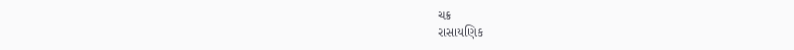ચક્ર
રાસાયણિક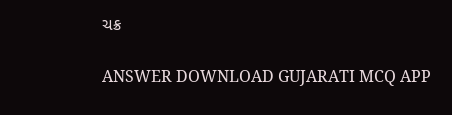ચક્ર

ANSWER DOWNLOAD GUJARATI MCQ APP